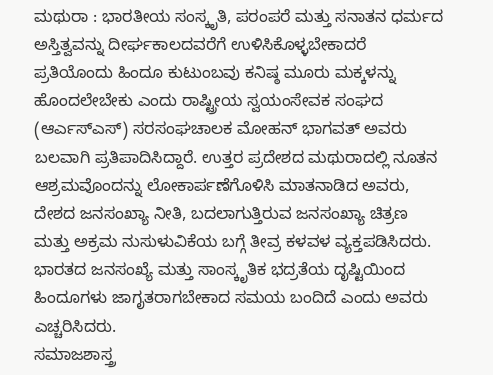ಮಥುರಾ : ಭಾರತೀಯ ಸಂಸ್ಕೃತಿ, ಪರಂಪರೆ ಮತ್ತು ಸನಾತನ ಧರ್ಮದ ಅಸ್ತಿತ್ವವನ್ನು ದೀರ್ಘಕಾಲದವರೆಗೆ ಉಳಿಸಿಕೊಳ್ಳಬೇಕಾದರೆ ಪ್ರತಿಯೊಂದು ಹಿಂದೂ ಕುಟುಂಬವು ಕನಿಷ್ಠ ಮೂರು ಮಕ್ಕಳನ್ನು ಹೊಂದಲೇಬೇಕು ಎಂದು ರಾಷ್ಟ್ರೀಯ ಸ್ವಯಂಸೇವಕ ಸಂಘದ (ಆರ್ಎಸ್ಎಸ್) ಸರಸಂಘಚಾಲಕ ಮೋಹನ್ ಭಾಗವತ್ ಅವರು ಬಲವಾಗಿ ಪ್ರತಿಪಾದಿಸಿದ್ದಾರೆ. ಉತ್ತರ ಪ್ರದೇಶದ ಮಥುರಾದಲ್ಲಿ ನೂತನ ಆಶ್ರಮವೊಂದನ್ನು ಲೋಕಾರ್ಪಣೆಗೊಳಿಸಿ ಮಾತನಾಡಿದ ಅವರು, ದೇಶದ ಜನಸಂಖ್ಯಾ ನೀತಿ, ಬದಲಾಗುತ್ತಿರುವ ಜನಸಂಖ್ಯಾ ಚಿತ್ರಣ ಮತ್ತು ಅಕ್ರಮ ನುಸುಳುವಿಕೆಯ ಬಗ್ಗೆ ತೀವ್ರ ಕಳವಳ ವ್ಯಕ್ತಪಡಿಸಿದರು. ಭಾರತದ ಜನಸಂಖ್ಯೆ ಮತ್ತು ಸಾಂಸ್ಕೃತಿಕ ಭದ್ರತೆಯ ದೃಷ್ಟಿಯಿಂದ ಹಿಂದೂಗಳು ಜಾಗೃತರಾಗಬೇಕಾದ ಸಮಯ ಬಂದಿದೆ ಎಂದು ಅವರು ಎಚ್ಚರಿಸಿದರು.
ಸಮಾಜಶಾಸ್ತ್ರ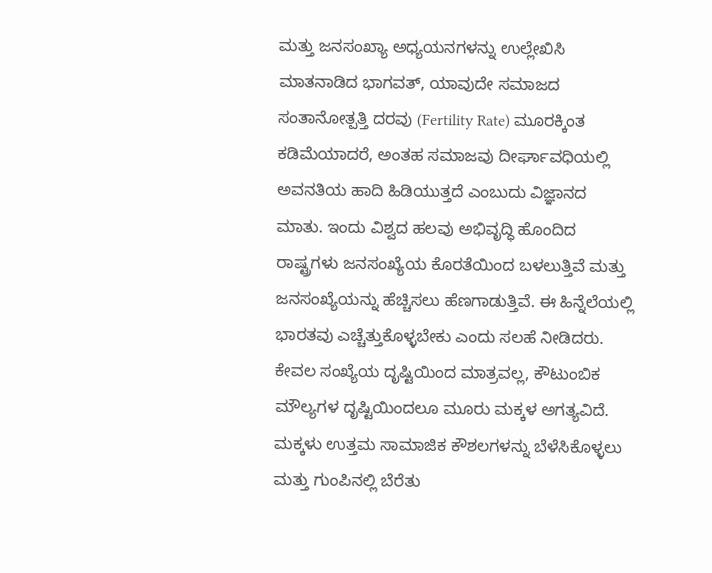ಮತ್ತು ಜನಸಂಖ್ಯಾ ಅಧ್ಯಯನಗಳನ್ನು ಉಲ್ಲೇಖಿಸಿ ಮಾತನಾಡಿದ ಭಾಗವತ್, ಯಾವುದೇ ಸಮಾಜದ ಸಂತಾನೋತ್ಪತ್ತಿ ದರವು (Fertility Rate) ಮೂರಕ್ಕಿಂತ ಕಡಿಮೆಯಾದರೆ, ಅಂತಹ ಸಮಾಜವು ದೀರ್ಘಾವಧಿಯಲ್ಲಿ ಅವನತಿಯ ಹಾದಿ ಹಿಡಿಯುತ್ತದೆ ಎಂಬುದು ವಿಜ್ಞಾನದ ಮಾತು. ಇಂದು ವಿಶ್ವದ ಹಲವು ಅಭಿವೃದ್ಧಿ ಹೊಂದಿದ ರಾಷ್ಟ್ರಗಳು ಜನಸಂಖ್ಯೆಯ ಕೊರತೆಯಿಂದ ಬಳಲುತ್ತಿವೆ ಮತ್ತು ಜನಸಂಖ್ಯೆಯನ್ನು ಹೆಚ್ಚಿಸಲು ಹೆಣಗಾಡುತ್ತಿವೆ. ಈ ಹಿನ್ನೆಲೆಯಲ್ಲಿ ಭಾರತವು ಎಚ್ಚೆತ್ತುಕೊಳ್ಳಬೇಕು ಎಂದು ಸಲಹೆ ನೀಡಿದರು. ಕೇವಲ ಸಂಖ್ಯೆಯ ದೃಷ್ಟಿಯಿಂದ ಮಾತ್ರವಲ್ಲ, ಕೌಟುಂಬಿಕ ಮೌಲ್ಯಗಳ ದೃಷ್ಟಿಯಿಂದಲೂ ಮೂರು ಮಕ್ಕಳ ಅಗತ್ಯವಿದೆ. ಮಕ್ಕಳು ಉತ್ತಮ ಸಾಮಾಜಿಕ ಕೌಶಲಗಳನ್ನು ಬೆಳೆಸಿಕೊಳ್ಳಲು ಮತ್ತು ಗುಂಪಿನಲ್ಲಿ ಬೆರೆತು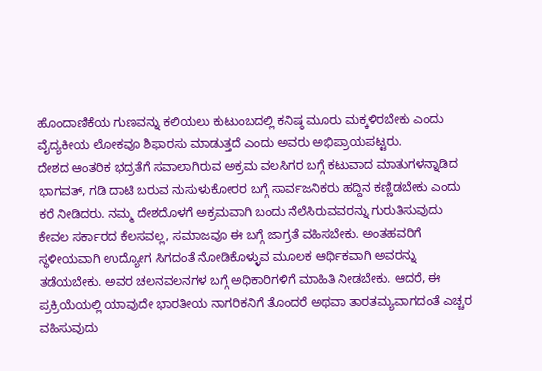ಹೊಂದಾಣಿಕೆಯ ಗುಣವನ್ನು ಕಲಿಯಲು ಕುಟುಂಬದಲ್ಲಿ ಕನಿಷ್ಠ ಮೂರು ಮಕ್ಕಳಿರಬೇಕು ಎಂದು ವೈದ್ಯಕೀಯ ಲೋಕವೂ ಶಿಫಾರಸು ಮಾಡುತ್ತದೆ ಎಂದು ಅವರು ಅಭಿಪ್ರಾಯಪಟ್ಟರು.
ದೇಶದ ಆಂತರಿಕ ಭದ್ರತೆಗೆ ಸವಾಲಾಗಿರುವ ಅಕ್ರಮ ವಲಸಿಗರ ಬಗ್ಗೆ ಕಟುವಾದ ಮಾತುಗಳನ್ನಾಡಿದ ಭಾಗವತ್, ಗಡಿ ದಾಟಿ ಬರುವ ನುಸುಳುಕೋರರ ಬಗ್ಗೆ ಸಾರ್ವಜನಿಕರು ಹದ್ದಿನ ಕಣ್ಣಿಡಬೇಕು ಎಂದು ಕರೆ ನೀಡಿದರು. ನಮ್ಮ ದೇಶದೊಳಗೆ ಅಕ್ರಮವಾಗಿ ಬಂದು ನೆಲೆಸಿರುವವರನ್ನು ಗುರುತಿಸುವುದು ಕೇವಲ ಸರ್ಕಾರದ ಕೆಲಸವಲ್ಲ, ಸಮಾಜವೂ ಈ ಬಗ್ಗೆ ಜಾಗ್ರತೆ ವಹಿಸಬೇಕು. ಅಂತಹವರಿಗೆ ಸ್ಥಳೀಯವಾಗಿ ಉದ್ಯೋಗ ಸಿಗದಂತೆ ನೋಡಿಕೊಳ್ಳುವ ಮೂಲಕ ಆರ್ಥಿಕವಾಗಿ ಅವರನ್ನು ತಡೆಯಬೇಕು. ಅವರ ಚಲನವಲನಗಳ ಬಗ್ಗೆ ಅಧಿಕಾರಿಗಳಿಗೆ ಮಾಹಿತಿ ನೀಡಬೇಕು. ಆದರೆ, ಈ ಪ್ರಕ್ರಿಯೆಯಲ್ಲಿ ಯಾವುದೇ ಭಾರತೀಯ ನಾಗರಿಕನಿಗೆ ತೊಂದರೆ ಅಥವಾ ತಾರತಮ್ಯವಾಗದಂತೆ ಎಚ್ಚರ ವಹಿಸುವುದು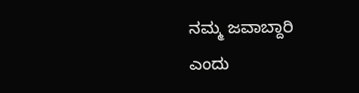ನಮ್ಮ ಜವಾಬ್ದಾರಿ ಎಂದು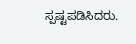ಸ್ಪಷ್ಟಪಡಿಸಿದರು.